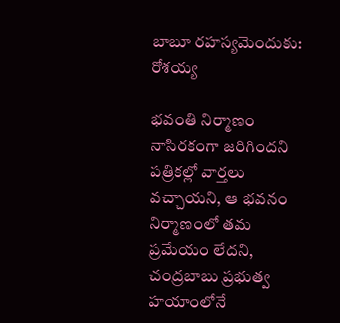బాబూ రహస్యమెందుకు: రోశయ్య

భవంతి నిర్మాణం నాసిరకంగా జరిగిందని పత్రికల్లో వార్తలు వచ్చాయని, ఆ భవనం నిర్మాణంలో తమ ప్రమేయం లేదని, చంద్రబాబు ప్రభుత్వ హయాంలోనే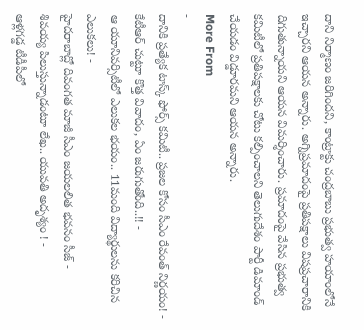దాని నిర్మాణం జరిగిందని, కాంట్రాక్టు చంద్రబాబు ప్రభుత్వ హయాంలోనే ఇచ్చారని ఆయన అన్నారు. అగ్నిప్రమాదంపై ప్రతిపక్షాలు విషప్రచారానికి దిగుతున్నాయని ఆయన విమర్శించారు. ప్రమాదంపై వేసిన ప్రభుత్వ కమిటీలో ప్రతిపక్షాలకు చోటు కల్పించాలని తెలుగుదేశం పార్టీ డిమాండ్ చేయడం విడ్డూరమని ఆయన అన్నారు.
More From
-
దానికి ప్రత్యేక టాస్క్ ఫోర్స్ కమిటీ.. ప్రజల కోసం సీఎం రేవంత్ నిర్ణయం! -
కేటీఆర్ చుట్టూ కొత్త వివాదం, ఏం జరుగుతోంది..!! -
ఆ యూనివర్సిటీలో ఎలుకల భయం.. 11మంది విద్యార్థులను కరిచిన ఎలుకలు! -
హైదరాబాద్లో దివంగత మాజీ సీఎం జయలలిత భవనం సీజ్ -
శివయ్య పిలుస్తున్నాడంటూ లేఖ.. యువతి అదృశ్యం ! -
ఆళ్లగడ్డ టీడీపీలో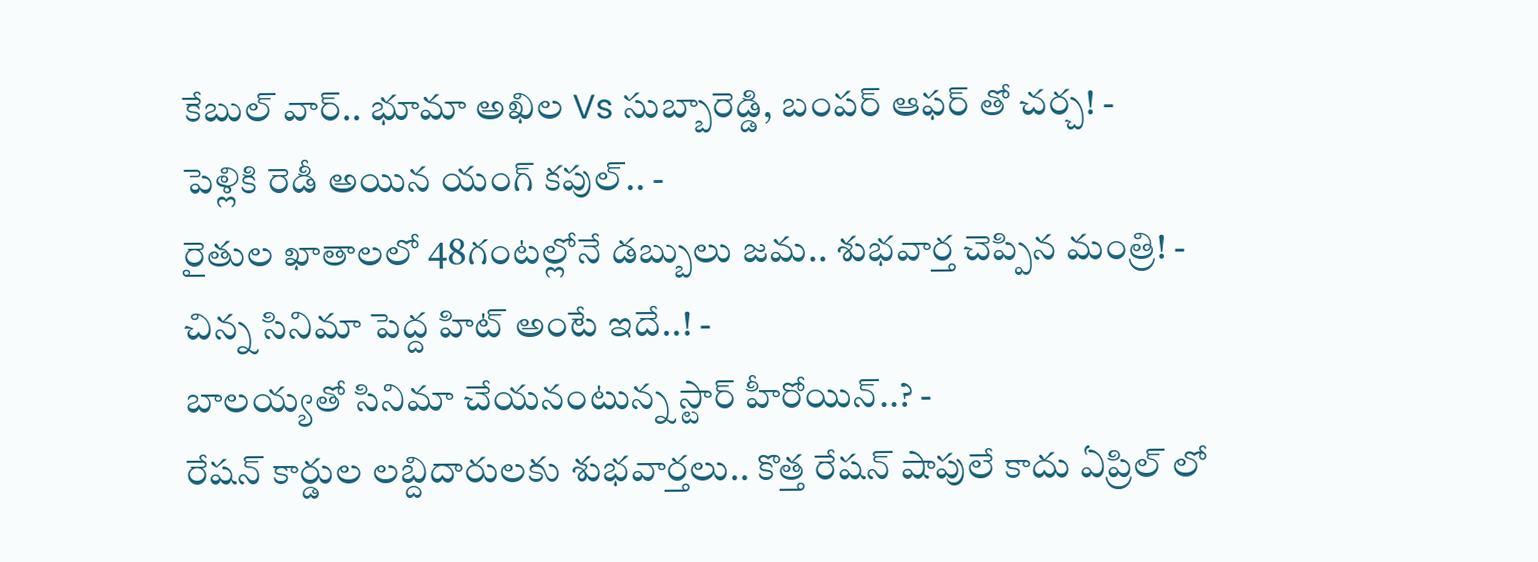కేబుల్ వార్.. భూమా అఖిల Vs సుబ్బారెడ్డి, బంపర్ ఆఫర్ తో చర్చ! -
పెళ్లికి రెడీ అయిన యంగ్ కపుల్.. -
రైతుల ఖాతాలలో 48గంటల్లోనే డబ్బులు జమ.. శుభవార్త చెప్పిన మంత్రి! -
చిన్న సినిమా పెద్ద హిట్ అంటే ఇదే..! -
బాలయ్యతో సినిమా చేయనంటున్న స్టార్ హీరోయిన్..? -
రేషన్ కార్డుల లబ్దిదారులకు శుభవార్తలు.. కొత్త రేషన్ షాపులే కాదు ఏప్రిల్ లో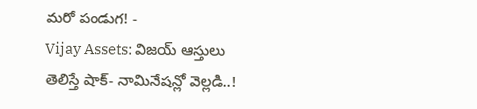మరో పండుగ! -
Vijay Assets: విజయ్ ఆస్తులు తెలిస్తే షాక్- నామినేషన్లో వెల్లడి..!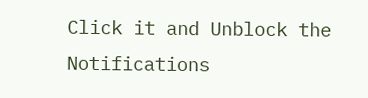Click it and Unblock the Notifications